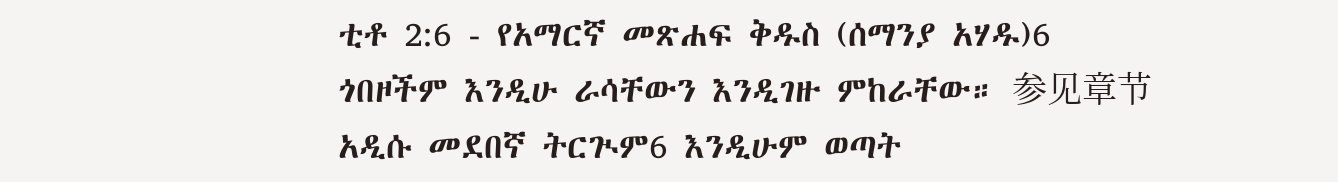ቲቶ 2:6 - የአማርኛ መጽሐፍ ቅዱስ (ሰማንያ አሃዱ)6 ጎበዞችም እንዲሁ ራሳቸውን እንዲገዙ ምከራቸው። 参见章节አዲሱ መደበኛ ትርጒም6 እንዲሁም ወጣት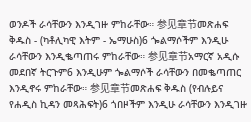ወንዶች ራሳቸውን እንዲገዙ ምከራቸው። 参见章节መጽሐፍ ቅዱስ - (ካቶሊካዊ እትም - ኤማሁስ)6 ጐልማሶችም እንዲሁ ራሳቸውን እንዲቈጣጠሩ ምከራቸው። 参见章节አማርኛ አዲሱ መደበኛ ትርጉም6 እንዲሁም ጐልማሶች ራሳቸውን በመቈጣጠር እንዲኖሩ ምከራቸው። 参见章节መጽሐፍ ቅዱስ (የብሉይና የሐዲስ ኪዳን መጻሕፍት)6 ጎበዞችም እንዲሁ ራሳቸውን እንዲገዙ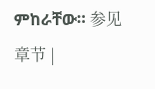ምከራቸው። 参见章节 |